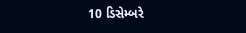10 ડિસેમ્બરે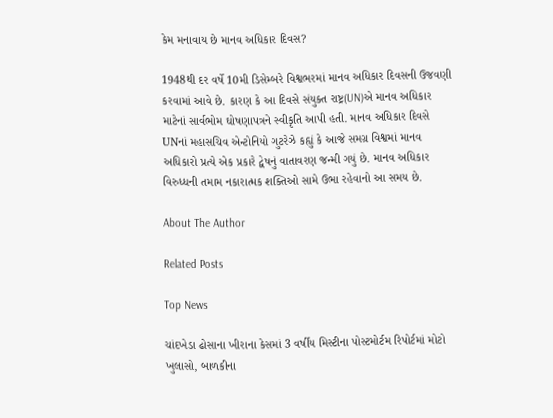કેમ મનાવાય છે માનવ અધિકાર દિવસ?

1948થી દર વર્ષે 10મી ડિસેમ્બરે વિશ્વભરમાં માનવ અધિકાર દિવસની ઉજવણી કરવામાં આવે છે. કારણ કે આ દિવસે સંયુક્ત રાષ્ટ્ર(UN)એ માનવ અધિકાર માટેનાં સાર્વભોમ ઘોષણાપત્રને સ્વીકૃતિ આપી હતી. માનવ અધિકાર દિવસે UNનાં મહાસચિવ એન્ટોનિયો ગુટરેઝે કહ્યું કે આજે સમગ્ર વિશ્વમાં માનવ અધિકારો પ્રત્યે એક પ્રકારે દ્વેષનું વાતાવરણ જન્મી ગયું છે. માનવ અધિકાર વિરુધ્ધની તમામ નકારાત્મક શક્તિઓ સામે ઉભા રહેવાનો આ સમય છે.

About The Author

Related Posts

Top News

ચાંદખેડા ઢોસાના ખીરાના કેસમાં 3 વર્ષીય મિસ્ટીના પોસ્ટમોર્ટમ રિપોર્ટમાં મોટો ખુલાસો, બાળકીના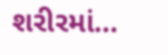શરીરમાં...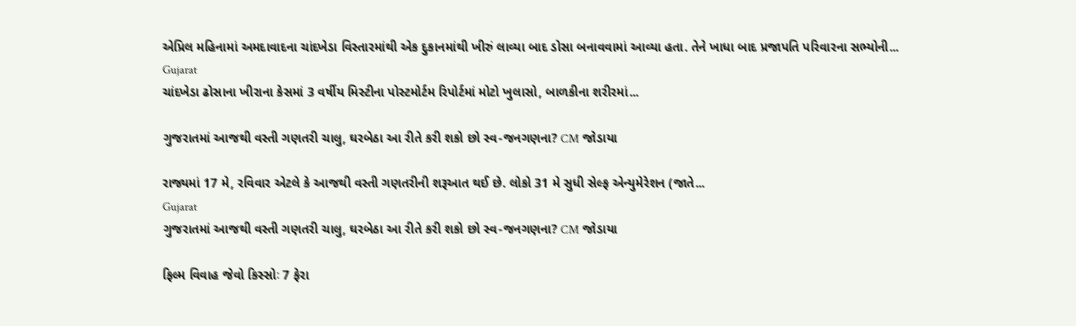એપ્રિલ મહિનામાં અમદાવાદના ચાંદખેડા વિસ્તારમાંથી એક દુકાનમાંથી ખીરું લાવ્યા બાદ ડોસા બનાવવામાં આવ્યા હતા. તેને ખાધા બાદ પ્રજાપતિ પરિવારના સભ્યોની...
Gujarat
ચાંદખેડા ઢોસાના ખીરાના કેસમાં 3 વર્ષીય મિસ્ટીના પોસ્ટમોર્ટમ રિપોર્ટમાં મોટો ખુલાસો, બાળકીના શરીરમાં...

ગુજરાતમાં આજથી વસ્તી ગણતરી ચાલુ, ઘરબેઠા આ રીતે કરી શકો છો સ્વ-જનગણના? CM જોડાયા

રાજ્યમાં 17 મે, રવિવાર એટલે કે આજથી વસ્તી ગણતરીની શરૂઆત થઈ છે. લોકો 31 મે સુધી સેલ્ફ એન્યુમેરેશન (જાતે...
Gujarat
ગુજરાતમાં આજથી વસ્તી ગણતરી ચાલુ, ઘરબેઠા આ રીતે કરી શકો છો સ્વ-જનગણના? CM જોડાયા

ફિલ્મ વિવાહ જેવો કિસ્સોઃ 7 ફેરા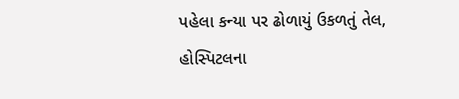પહેલા કન્યા પર ઢોળાયું ઉકળતું તેલ, હોસ્પિટલના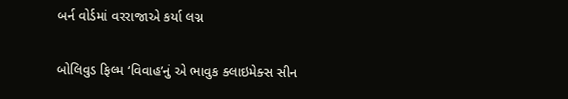બર્ન વોર્ડમાં વરરાજાએ કર્યા લગ્ન

બોલિવુડ ફિલ્મ ‘વિવાહ’નું એ ભાવુક ક્લાઇમેક્સ સીન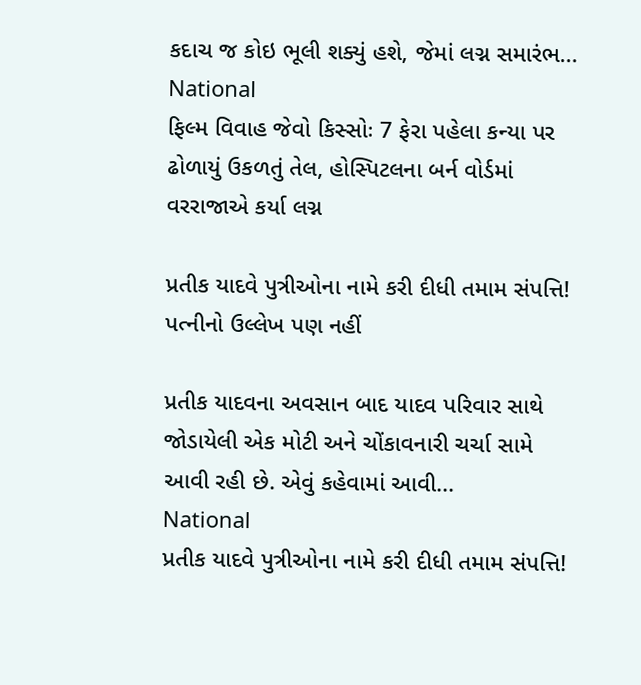કદાચ જ કોઇ ભૂલી શક્યું હશે, જેમાં લગ્ન સમારંભ...
National
ફિલ્મ વિવાહ જેવો કિસ્સોઃ 7 ફેરા પહેલા કન્યા પર ઢોળાયું ઉકળતું તેલ, હોસ્પિટલના બર્ન વોર્ડમાં વરરાજાએ કર્યા લગ્ન

પ્રતીક યાદવે પુત્રીઓના નામે કરી દીધી તમામ સંપત્તિ! પત્નીનો ઉલ્લેખ પણ નહીં

પ્રતીક યાદવના અવસાન બાદ યાદવ પરિવાર સાથે જોડાયેલી એક મોટી અને ચોંકાવનારી ચર્ચા સામે આવી રહી છે. એવું કહેવામાં આવી...
National
પ્રતીક યાદવે પુત્રીઓના નામે કરી દીધી તમામ સંપત્તિ!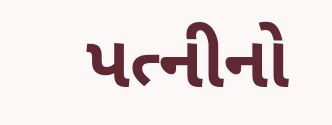પત્નીનો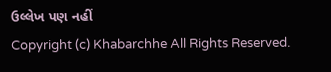ઉલ્લેખ પણ નહીં
Copyright (c) Khabarchhe All Rights Reserved.